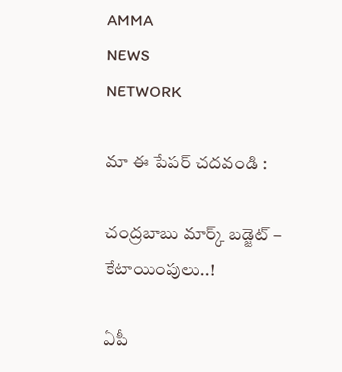AMMA
NEWS
NETWORK

మా ఈ పేపర్ చదవండి :

చంద్రబాబు మార్క్ బడ్జెట్ – కేటాయింపులు..!

ఏపీ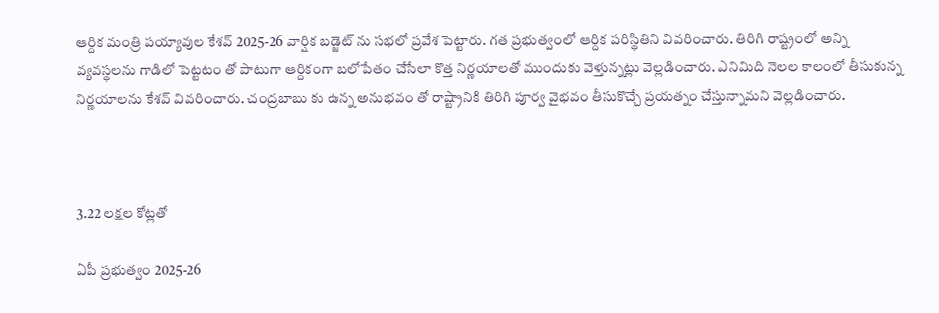ఆర్దిక మంత్రి పయ్యావుల కేశవ్ 2025-26 వార్షిక బడ్జెట్ ను సభలో ప్రవేశ పెట్టారు. గత ప్రభుత్వంలో ఆర్దిక పరిస్థితిని వివరించారు. తిరిగి రాష్ట్రంలో అన్ని వ్యవస్థలను గాడిలో పెట్టటం తో పాటుగా ఆర్దికంగా బలోపేతం చేసేలా కొత్త నిర్ణయాలతో ముందుకు వెళ్తున్నట్లు వెల్లడించారు. ఎనిమిది నెలల కాలంలో తీసుకున్న నిర్ణయాలను కేశవ్ వివరించారు. చంద్రబాబు కు ఉన్న అనుభవం తో రాష్ట్రానికి తిరిగి పూర్వ వైభవం తీసుకొచ్చే ప్రయత్నం చేస్తున్నామని వెల్లడించారు.



3.22 లక్షల కోట్లతో

ఏపీ ప్రభుత్వం 2025-26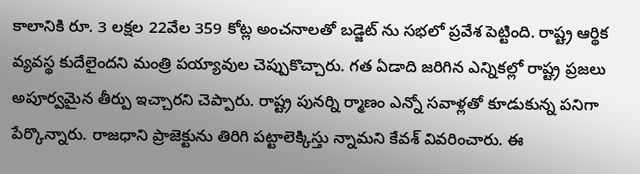కాలానికి రూ. 3 లక్షల 22వేల 359 కోట్ల అంచనాలతో బడ్జెట్ ను సభలో ప్రవేశ పెట్టింది. రాష్ట్ర ఆర్థిక వ్యవస్థ కుదేలైందని మంత్రి పయ్యావుల చెప్పుకొచ్చారు. గత ఏడాది జరిగిన ఎన్నికల్లో రాష్ట్ర ప్రజలు అపూర్వమైన తీర్పు ఇచ్చారని చెప్పారు. రాష్ట్ర పునర్ని ర్మాణం ఎన్నో సవాళ్లతో కూడుకున్న పనిగా పేర్కొన్నారు. రాజధాని ప్రాజెక్టును తిరిగి పట్టాలెక్కిస్తు న్నామని కేవశ్ వివరించారు. ఈ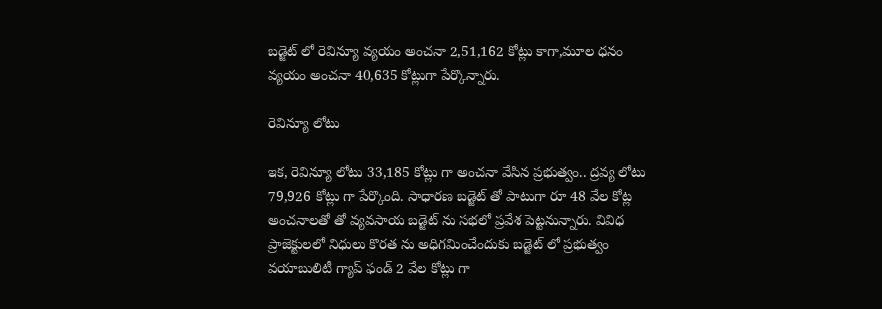బడ్జెట్ లో రెవిన్యూ వ్యయం అంచనా 2,51,162 కోట్లు కాగా,మూల ధనం వ్యయం అంచనా 40,635 కోట్లుగా పేర్కొన్నారు.

రెవిన్యూ లోటు

ఇక, రెవిన్యూ లోటు 33,185 కోట్లు గా అంచనా వేసిన ప్రభుత్వం.. ద్రవ్య లోటు 79,926 కోట్లు గా పేర్కొంది. సాధారణ బడ్జెట్ తో పాటుగా రూ 48 వేల కోట్ల అంచనాలతో తో వ్యవసాయ బడ్జెట్ ను సభలో ప్రవేశ పెట్టనున్నారు. వివిధ ప్రాజెక్టులలో నిధులు కొరత ను అధిగమించేందుకు బడ్జెట్ లో ప్రభుత్వం వయాబులిటీ గ్యాప్ ఫండ్ 2 వేల కోట్లు గా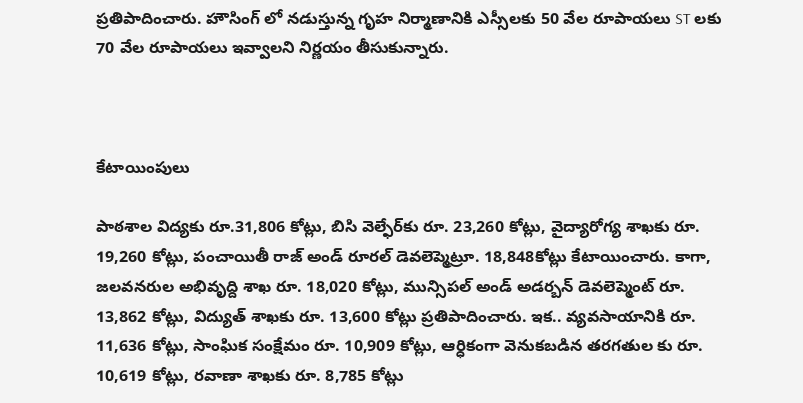ప్రతిపాదించారు. హౌసింగ్ లో నడుస్తున్న గృహ నిర్మాణానికి ఎస్సీలకు 50 వేల రూపాయలు ST లకు 70 వేల రూపాయలు ఇవ్వాలని నిర్ణయం తీసుకున్నారు.



కేటాయింపులు

పాఠశాల విద్యకు రూ.31,806 కోట్లు, బిసి వెల్ఫేర్‌కు రూ. 23,260 కోట్లు, వైద్యారోగ్య శాఖకు రూ. 19,260 కోట్లు, పంచాయితీ రాజ్ అండ్ రూరల్ డెవలెప్మెట్రూ. 18,848కోట్లు కేటాయించారు. కాగా, జలవనరుల అభివృద్ది శాఖ రూ. 18,020 కోట్లు, మున్సిపల్ అండ్ అడర్బన్ డెవలెప్మెంట్ రూ. 13,862 కోట్లు, విద్యుత్ శాఖకు రూ. 13,600 కోట్లు ప్రతిపాదించారు. ఇక.. వ్యవసాయానికి రూ. 11,636 కోట్లు, సాంఘిక సంక్షేమం రూ. 10,909 కోట్లు, ఆర్ధికంగా వెనుకబడిన తరగతుల కు రూ. 10,619 కోట్లు, రవాణా శాఖకు రూ. 8,785 కోట్లు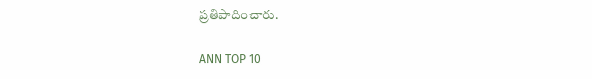ప్రతిపాదించారు.

ANN TOP 10